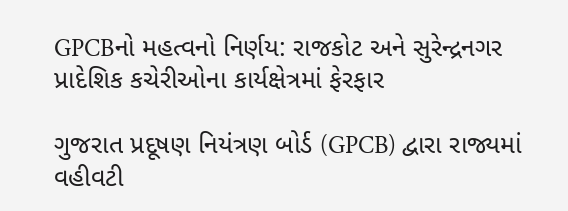GPCBનો મહત્વનો નિર્ણય: રાજકોટ અને સુરેન્દ્રનગર પ્રાદેશિક કચેરીઓના કાર્યક્ષેત્રમાં ફેરફાર

ગુજરાત પ્રદૂષણ નિયંત્રણ બોર્ડ (GPCB) દ્વારા રાજ્યમાં વહીવટી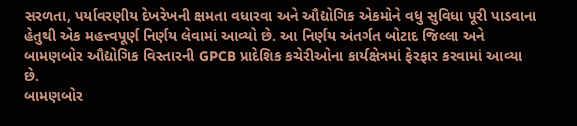સરળતા, પર્યાવરણીય દેખરેખની ક્ષમતા વધારવા અને ઔદ્યોગિક એકમોને વધુ સુવિધા પૂરી પાડવાના હેતુથી એક મહત્ત્વપૂર્ણ નિર્ણય લેવામાં આવ્યો છે. આ નિર્ણય અંતર્ગત બોટાદ જિલ્લા અને બામણબોર ઔદ્યોગિક વિસ્તારની GPCB પ્રાદેશિક કચેરીઓના કાર્યક્ષેત્રમાં ફેરફાર કરવામાં આવ્યા છે.
બામણબોર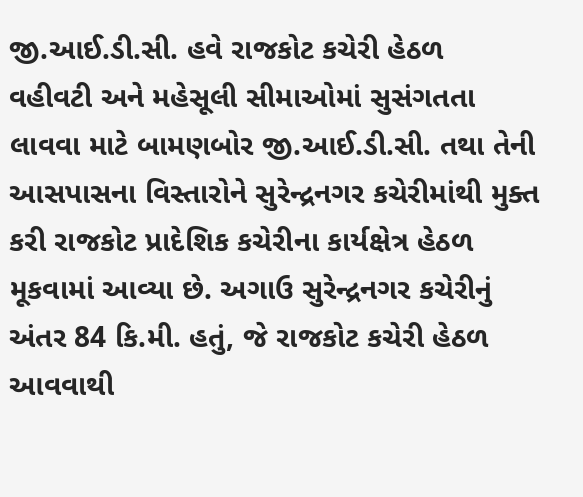જી.આઈ.ડી.સી. હવે રાજકોટ કચેરી હેઠળ
વહીવટી અને મહેસૂલી સીમાઓમાં સુસંગતતા લાવવા માટે બામણબોર જી.આઈ.ડી.સી. તથા તેની આસપાસના વિસ્તારોને સુરેન્દ્રનગર કચેરીમાંથી મુક્ત કરી રાજકોટ પ્રાદેશિક કચેરીના કાર્યક્ષેત્ર હેઠળ મૂકવામાં આવ્યા છે. અગાઉ સુરેન્દ્રનગર કચેરીનું અંતર 84 કિ.મી. હતું, જે રાજકોટ કચેરી હેઠળ આવવાથી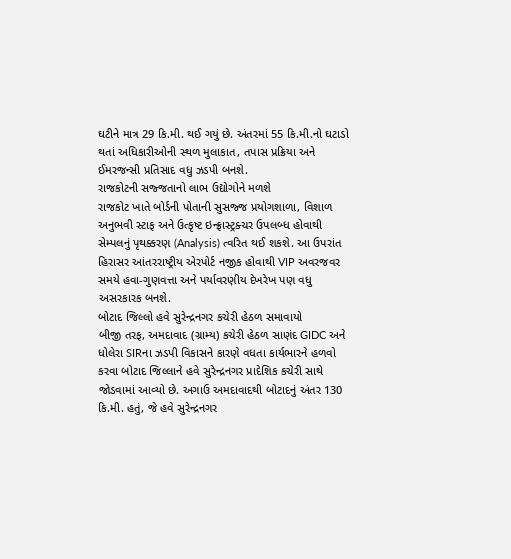ઘટીને માત્ર 29 કિ.મી. થઈ ગયું છે. અંતરમાં 55 કિ.મી.નો ઘટાડો થતાં અધિકારીઓની સ્થળ મુલાકાત, તપાસ પ્રક્રિયા અને ઈમરજન્સી પ્રતિસાદ વધુ ઝડપી બનશે.
રાજકોટની સજ્જતાનો લાભ ઉદ્યોગોને મળશે
રાજકોટ ખાતે બોર્ડની પોતાની સુસજ્જ પ્રયોગશાળા, વિશાળ અનુભવી સ્ટાફ અને ઉત્કૃષ્ટ ઇન્ફ્રાસ્ટ્રક્ચર ઉપલબ્ધ હોવાથી સેમ્પલનું પૃથક્કરણ (Analysis) ત્વરિત થઈ શકશે. આ ઉપરાંત હિરાસર આંતરરાષ્ટ્રીય એરપોર્ટ નજીક હોવાથી VIP અવરજવર સમયે હવા-ગુણવત્તા અને પર્યાવરણીય દેખરેખ પણ વધુ અસરકારક બનશે.
બોટાદ જિલ્લો હવે સુરેન્દ્રનગર કચેરી હેઠળ સમાવાયો
બીજી તરફ, અમદાવાદ (ગ્રામ્ય) કચેરી હેઠળ સાણંદ GIDC અને ધોલેરા SIRના ઝડપી વિકાસને કારણે વધતા કાર્યભારને હળવો કરવા બોટાદ જિલ્લાને હવે સુરેન્દ્રનગર પ્રાદેશિક કચેરી સાથે જોડવામાં આવ્યો છે. અગાઉ અમદાવાદથી બોટાદનું અંતર 130 કિ.મી. હતું, જે હવે સુરેન્દ્રનગર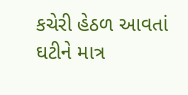કચેરી હેઠળ આવતાં ઘટીને માત્ર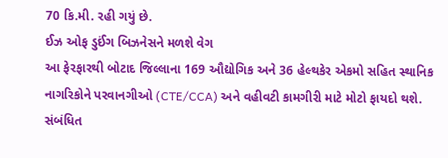70 કિ.મી. રહી ગયું છે.
ઈઝ ઓફ ડુઈંગ બિઝનેસને મળશે વેગ
આ ફેરફારથી બોટાદ જિલ્લાના 169 ઔદ્યોગિક અને 36 હેલ્થકેર એકમો સહિત સ્થાનિક નાગરિકોને પરવાનગીઓ (CTE/CCA) અને વહીવટી કામગીરી માટે મોટો ફાયદો થશે. સંબંધિત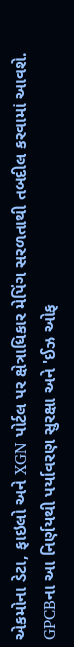એકમોના ડેટા, ફાઇલો અને XGN પોર્ટલ પર ક્ષેત્રાધિકાર મેપિંગ સરળતાથી તબદીલ કરવામાં આવશે. GPCBના આ નિર્ણયથી પર્યાવરણ સુરક્ષા અને 'ઈઝ ઓફ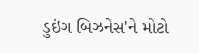ડુઇંગ બિઝનેસ'ને મોટો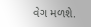વેગ મળશે.